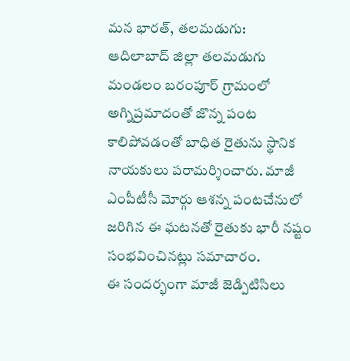మన భారత్, తలమడుగు:
ఆదిలాబాద్ జిల్లా తలమడుగు మండలం బరంపూర్ గ్రామంలో అగ్నిప్రమాదంతో జొన్న పంట కాలిపోవడంతో బాధిత రైతును స్థానిక నాయకులు పరామర్శించారు. మాజీ ఎంపీటీసీ మోర్గు ఆశన్న పంటచేనులో జరిగిన ఈ ఘటనతో రైతుకు భారీ నష్టం సంభవించినట్లు సమాచారం.
ఈ సందర్భంగా మాజీ జెడ్పిటిసిలు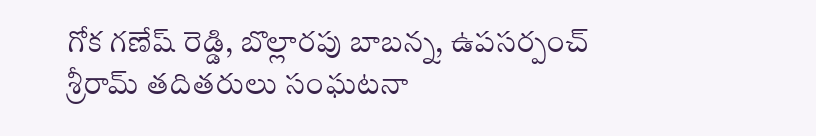గోక గణేష్ రెడ్డి, బొల్లారపు బాబన్న, ఉపసర్పంచ్ శ్రీరామ్ తదితరులు సంఘటనా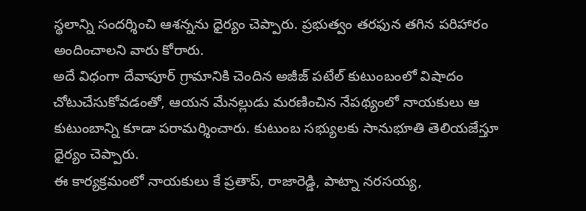స్థలాన్ని సందర్శించి ఆశన్నను ధైర్యం చెప్పారు. ప్రభుత్వం తరఫున తగిన పరిహారం అందించాలని వారు కోరారు.
అదే విధంగా దేవాపూర్ గ్రామానికి చెందిన అజీజ్ పటేల్ కుటుంబంలో విషాదం చోటుచేసుకోవడంతో, ఆయన మేనల్లుడు మరణించిన నేపథ్యంలో నాయకులు ఆ కుటుంబాన్ని కూడా పరామర్శించారు. కుటుంబ సభ్యులకు సానుభూతి తెలియజేస్తూ ధైర్యం చెప్పారు.
ఈ కార్యక్రమంలో నాయకులు కే ప్రతాప్, రాజారెడ్డి, పాట్నా నరసయ్య,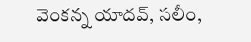వెంకన్న యాదవ్, సలీం,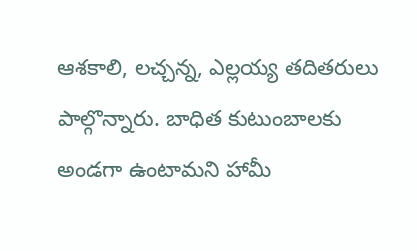ఆశకాలి, లచ్చన్న, ఎల్లయ్య తదితరులు పాల్గొన్నారు. బాధిత కుటుంబాలకు అండగా ఉంటామని హామీ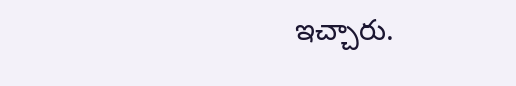ఇచ్చారు.